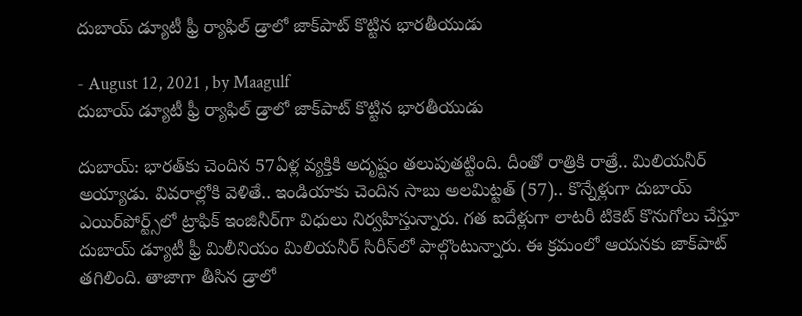దుబాయ్ డ్యూటీ ఫ్రీ ర్యాఫిల్ డ్రాలో జాక్‌పాట్ కొట్టిన భారతీయుడు

- August 12, 2021 , by Maagulf
దుబాయ్ డ్యూటీ ఫ్రీ ర్యాఫిల్ డ్రాలో జాక్‌పాట్ కొట్టిన భారతీయుడు

దుబాయ్: భారత్‌కు చెందిన 57ఏళ్ల వ్యక్తికి అదృష్టం తలుపుతట్టింది. దీంతో రాత్రికి రాత్రే.. మిలియనీర్ అయ్యాడు. వివరాల్లోకి వెళితే.. ఇండియాకు చెందిన సాబు అలమిట్టత్ (57).. కొన్నేళ్లుగా దుబాయ్ ఎయిర్‌పోర్ట్స్‌లో ట్రాఫిక్ ఇంజినీర్‌గా విధులు నిర్వహిస్తున్నారు. గత ఐదేళ్లుగా లాటరీ టికెట్ కొనుగోలు చేస్తూ దుబాయ్ డ్యూటీ ఫ్రీ మిలీనియం మిలియనీర్ సిరీస్‌లో పాల్గొంటున్నారు. ఈ క్రమంలో ఆయనకు జాక్‌పాట్ తగిలింది. తాజాగా తీసిన డ్రాలో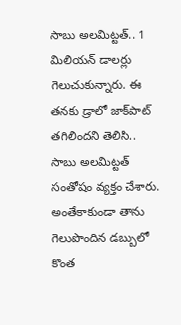సాబు అలమిట్టత్.. 1 మిలియన్ డాలర్లు గెలుచుకున్నారు. ఈ తనకు డ్రాలో జాక్‌పాట్ తగిలిందని తెలిసి.. సాబు అలమిట్టత్ సంతోషం వ్యక్తం చేశారు. అంతేకాకుండా తాను గెలుపొందిన డబ్బులో కొంత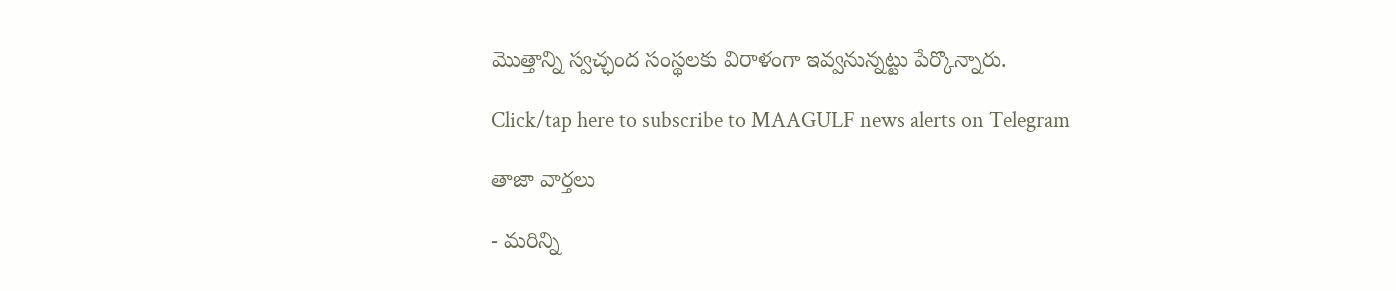మొత్తాన్ని స్వచ్ఛంద సంస్థలకు విరాళంగా ఇవ్వనున్నట్టు పేర్కొన్నారు.

Click/tap here to subscribe to MAAGULF news alerts on Telegram

తాజా వార్తలు

- మరిన్ని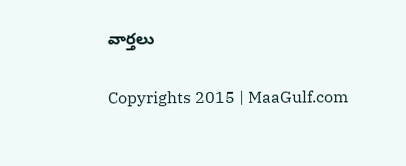వార్తలు

Copyrights 2015 | MaaGulf.com